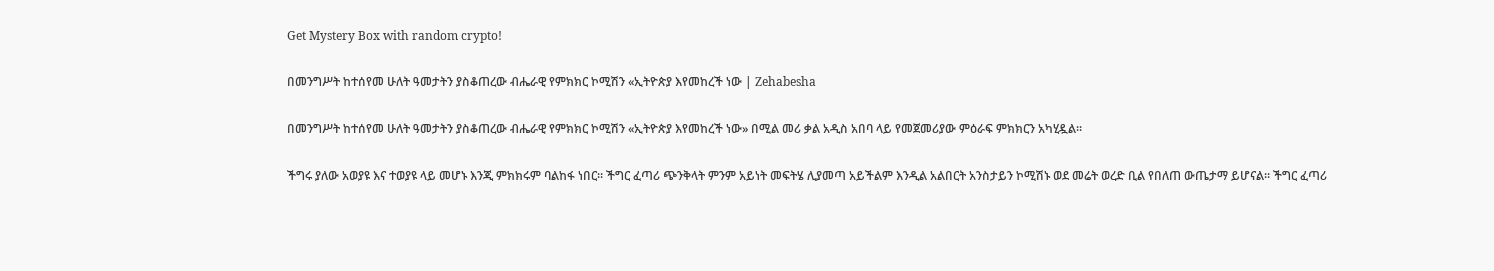Get Mystery Box with random crypto!

በመንግሥት ከተሰየመ ሁለት ዓመታትን ያስቆጠረው ብሔራዊ የምክክር ኮሚሽን «ኢትዮጵያ እየመከረች ነው | Zehabesha

በመንግሥት ከተሰየመ ሁለት ዓመታትን ያስቆጠረው ብሔራዊ የምክክር ኮሚሽን «ኢትዮጵያ እየመከረች ነው» በሚል መሪ ቃል አዲስ አበባ ላይ የመጀመሪያው ምዕራፍ ምክክርን አካሂዷል።

ችግሩ ያለው አወያዩ እና ተወያዩ ላይ መሆኑ እንጂ ምክክሩም ባልከፋ ነበር። ችግር ፈጣሪ ጭንቅላት ምንም አይነት መፍትሄ ሊያመጣ አይችልም እንዲል አልበርት አንስታይን ኮሚሽኑ ወደ መሬት ወረድ ቢል የበለጠ ውጤታማ ይሆናል። ችግር ፈጣሪ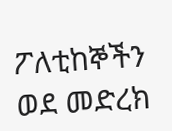ፖለቲከኞችን ወደ መድረክ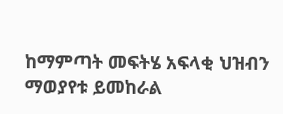ከማምጣት መፍትሄ አፍላቂ ህዝብን ማወያየቱ ይመከራል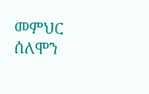መምህር ሰለሞን